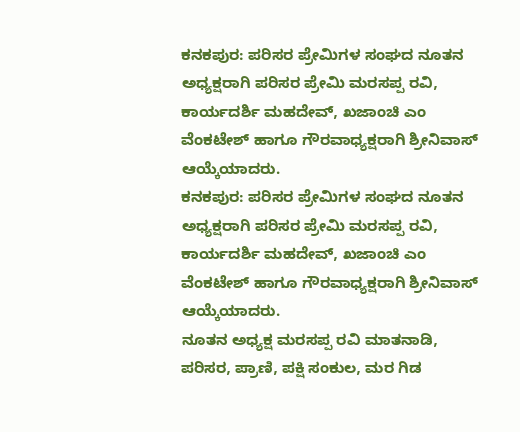ಕನಕಪುರ: ಪರಿಸರ ಪ್ರೇಮಿಗಳ ಸಂಘದ ನೂತನ ಅಧ್ಯಕ್ಷರಾಗಿ ಪರಿಸರ ಪ್ರೇಮಿ ಮರಸಪ್ಪ ರವಿ, ಕಾರ್ಯದರ್ಶಿ ಮಹದೇವ್, ಖಜಾಂಚಿ ಎಂ ವೆಂಕಟೇಶ್ ಹಾಗೂ ಗೌರವಾಧ್ಯಕ್ಷರಾಗಿ ಶ್ರೀನಿವಾಸ್ ಆಯ್ಕೆಯಾದರು.
ಕನಕಪುರ: ಪರಿಸರ ಪ್ರೇಮಿಗಳ ಸಂಘದ ನೂತನ ಅಧ್ಯಕ್ಷರಾಗಿ ಪರಿಸರ ಪ್ರೇಮಿ ಮರಸಪ್ಪ ರವಿ, ಕಾರ್ಯದರ್ಶಿ ಮಹದೇವ್, ಖಜಾಂಚಿ ಎಂ ವೆಂಕಟೇಶ್ ಹಾಗೂ ಗೌರವಾಧ್ಯಕ್ಷರಾಗಿ ಶ್ರೀನಿವಾಸ್ ಆಯ್ಕೆಯಾದರು.
ನೂತನ ಅಧ್ಯಕ್ಷ ಮರಸಪ್ಪ ರವಿ ಮಾತನಾಡಿ, ಪರಿಸರ, ಪ್ರಾಣಿ, ಪಕ್ಷಿ ಸಂಕುಲ, ಮರ ಗಿಡ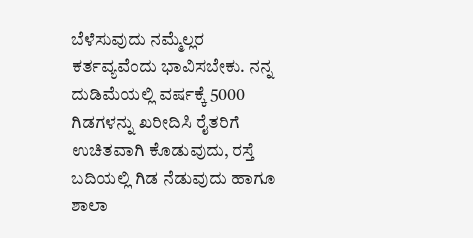ಬೆಳೆಸುವುದು ನಮ್ಮೆಲ್ಲರ ಕರ್ತವ್ಯವೆಂದು ಭಾವಿಸಬೇಕು. ನನ್ನ ದುಡಿಮೆಯಲ್ಲಿ ವರ್ಷಕ್ಕೆ 5000 ಗಿಡಗಳನ್ನು ಖರೀದಿಸಿ ರೈತರಿಗೆ ಉಚಿತವಾಗಿ ಕೊಡುವುದು, ರಸ್ತೆ ಬದಿಯಲ್ಲಿ ಗಿಡ ನೆಡುವುದು ಹಾಗೂ ಶಾಲಾ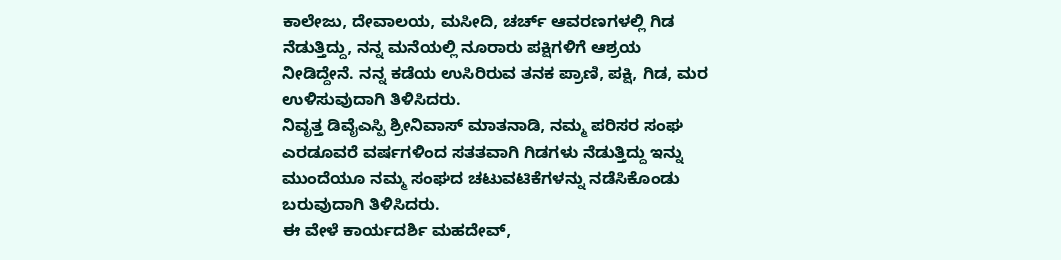ಕಾಲೇಜು, ದೇವಾಲಯ, ಮಸೀದಿ, ಚರ್ಚ್ ಆವರಣಗಳಲ್ಲಿ ಗಿಡ ನೆಡುತ್ತಿದ್ದು, ನನ್ನ ಮನೆಯಲ್ಲಿ ನೂರಾರು ಪಕ್ಷಿಗಳಿಗೆ ಆಶ್ರಯ ನೀಡಿದ್ದೇನೆ. ನನ್ನ ಕಡೆಯ ಉಸಿರಿರುವ ತನಕ ಪ್ರಾಣಿ, ಪಕ್ಷಿ, ಗಿಡ, ಮರ ಉಳಿಸುವುದಾಗಿ ತಿಳಿಸಿದರು.
ನಿವೃತ್ತ ಡಿವೈಎಸ್ಪಿ ಶ್ರೀನಿವಾಸ್ ಮಾತನಾಡಿ, ನಮ್ಮ ಪರಿಸರ ಸಂಘ ಎರಡೂವರೆ ವರ್ಷಗಳಿಂದ ಸತತವಾಗಿ ಗಿಡಗಳು ನೆಡುತ್ತಿದ್ದು ಇನ್ನು ಮುಂದೆಯೂ ನಮ್ಮ ಸಂಘದ ಚಟುವಟಿಕೆಗಳನ್ನು ನಡೆಸಿಕೊಂಡು ಬರುವುದಾಗಿ ತಿಳಿಸಿದರು.
ಈ ವೇಳೆ ಕಾರ್ಯದರ್ಶಿ ಮಹದೇವ್,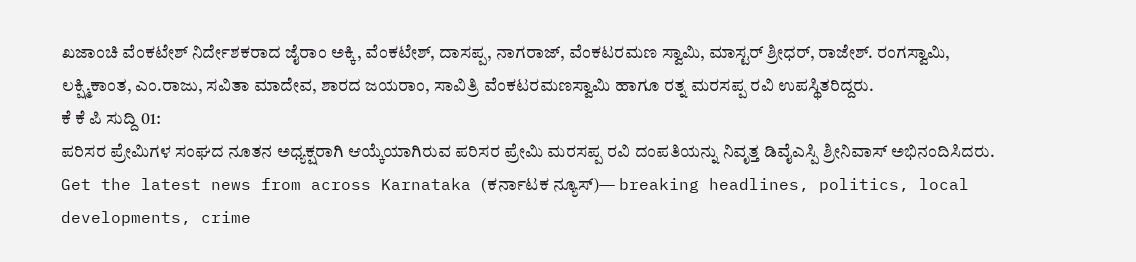ಖಜಾಂಚಿ ವೆಂಕಟೇಶ್ ನಿರ್ದೇಶಕರಾದ ಜೈರಾಂ ಅಕ್ಕಿ, ವೆಂಕಟೇಶ್, ದಾಸಪ್ಪ, ನಾಗರಾಜ್, ವೆಂಕಟರಮಣ ಸ್ವಾಮಿ, ಮಾಸ್ಟರ್ ಶ್ರೀಧರ್, ರಾಜೇಶ್. ರಂಗಸ್ವಾಮಿ, ಲಕ್ಷ್ಮಿಕಾಂತ, ಎಂ.ರಾಜು, ಸವಿತಾ ಮಾದೇವ, ಶಾರದ ಜಯರಾಂ, ಸಾವಿತ್ರಿ ವೆಂಕಟರಮಣಸ್ವಾಮಿ ಹಾಗೂ ರತ್ನ ಮರಸಪ್ಪ ರವಿ ಉಪಸ್ಥಿತರಿದ್ದರು.
ಕೆ ಕೆ ಪಿ ಸುದ್ದಿ 01:
ಪರಿಸರ ಪ್ರೇಮಿಗಳ ಸಂಘದ ನೂತನ ಅಧ್ಯಕ್ಷರಾಗಿ ಆಯ್ಕೆಯಾಗಿರುವ ಪರಿಸರ ಪ್ರೇಮಿ ಮರಸಪ್ಪ ರವಿ ದಂಪತಿಯನ್ನು ನಿವೃತ್ತ ಡಿವೈಎಸ್ಪಿ ಶ್ರೀನಿವಾಸ್ ಅಭಿನಂದಿಸಿದರು.
Get the latest news from across Karnataka (ಕರ್ನಾಟಕ ನ್ಯೂಸ್)— breaking headlines, politics, local developments, crime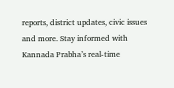reports, district updates, civic issues and more. Stay informed with Kannada Prabha’s real‑time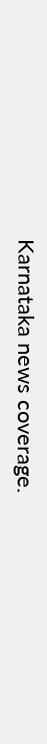Karnataka news coverage.